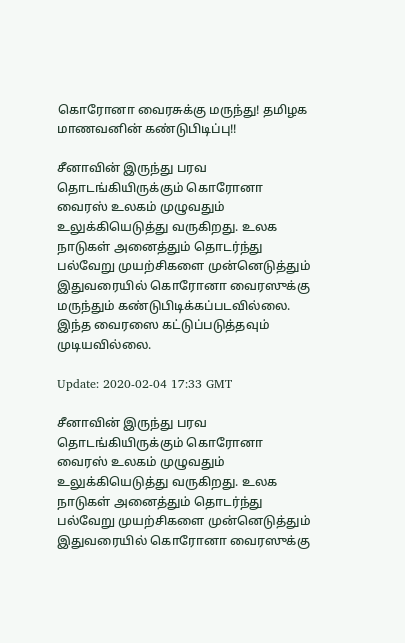கொரோனா வைரசுக்கு மருந்து! தமிழக மாணவனின் கண்டுபிடிப்பு!!

சீனாவின் இருந்து பரவ தொடங்கியிருக்கும் கொரோனா வைரஸ் உலகம் முழுவதும் உலுக்கியெடுத்து வருகிறது. உலக நாடுகள் அனைத்தும் தொடர்ந்து பல்வேறு முயற்சிகளை முன்னெடுத்தும் இதுவரையில் கொரோனா வைரஸுக்கு மருந்தும் கண்டுபிடிக்கப்படவில்லை. இந்த வைரஸை கட்டுப்படுத்தவும் முடியவில்லை.

Update: 2020-02-04 17:33 GMT

சீனாவின் இருந்து பரவ தொடங்கியிருக்கும் கொரோனா வைரஸ் உலகம் முழுவதும் உலுக்கியெடுத்து வருகிறது. உலக நாடுகள் அனைத்தும் தொடர்ந்து பல்வேறு முயற்சிகளை முன்னெடுத்தும் இதுவரையில் கொரோனா வைரஸுக்கு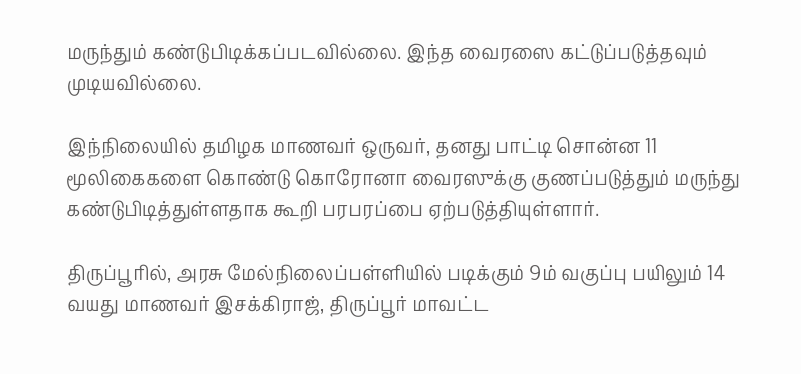மருந்தும் கண்டுபிடிக்கப்படவில்லை. இந்த வைரஸை கட்டுப்படுத்தவும் முடியவில்லை.

இந்நிலையில் தமிழக மாணவர் ஒருவர், தனது பாட்டி சொன்ன 11 மூலிகைகளை கொண்டு கொரோனா வைரஸுக்கு குணப்படுத்தும் மருந்து கண்டுபிடித்துள்ளதாக கூறி பரபரப்பை ஏற்படுத்தியுள்ளார்.

திருப்பூரில், அரசு மேல்நிலைப்பள்ளியில் படிக்கும் 9ம் வகுப்பு பயிலும் 14 வயது மாணவர் இசக்கிராஜ், திருப்பூர் மாவட்ட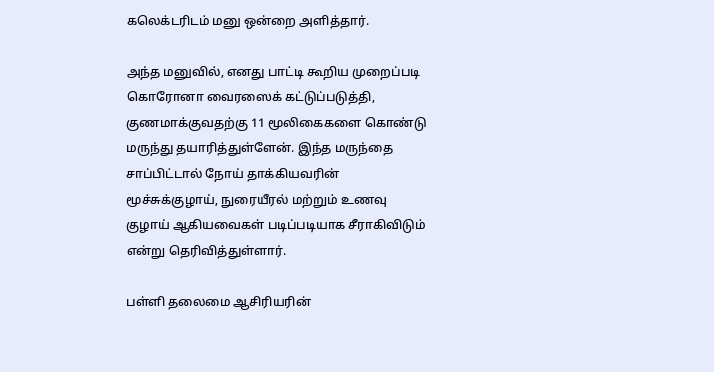கலெக்டரிடம் மனு ஒன்றை அளித்தார்.

அந்த மனுவில், எனது பாட்டி கூறிய முறைப்படி கொரோனா வைரஸைக் கட்டுப்படுத்தி, குணமாக்குவதற்கு 11 மூலிகைகளை கொண்டு மருந்து தயாரித்துள்ளேன். இந்த மருந்தை சாப்பிட்டால் நோய் தாக்கியவரின் மூச்சுக்குழாய், நுரையீரல் மற்றும் உணவு குழாய் ஆகியவைகள் படிப்படியாக சீராகிவிடும் என்று தெரிவித்துள்ளார்.

பள்ளி தலைமை ஆசிரியரின்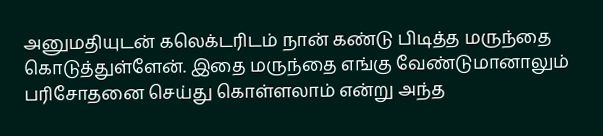அனுமதியுடன் கலெக்டரிடம் நான் கண்டு பிடித்த மருந்தை கொடுத்துள்ளேன். இதை மருந்தை எங்கு வேண்டுமானாலும் பரிசோதனை செய்து கொள்ளலாம் என்று அந்த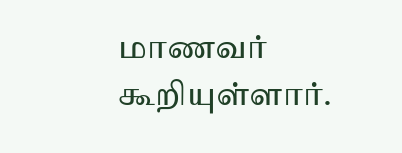மாணவர் கூறியுள்ளார்.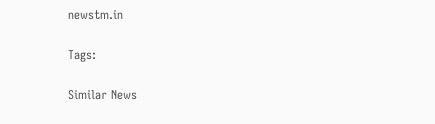newstm.in

Tags:

Similar News